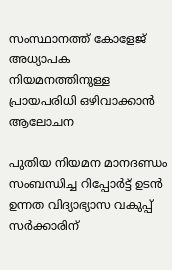സംസ്ഥാനത്ത് കോളേജ് അധ്യാപക നിയമനത്തിനുള്ള പ്രായപരിധി ഒഴിവാക്കാൻ ആലോചന

പുതിയ നിയമന മാനദണ്ഡം സംബന്ധിച്ച റിപ്പോർട്ട് ഉടൻ ഉന്നത വിദ്യാഭ്യാസ വകുപ്പ് സർക്കാരിന്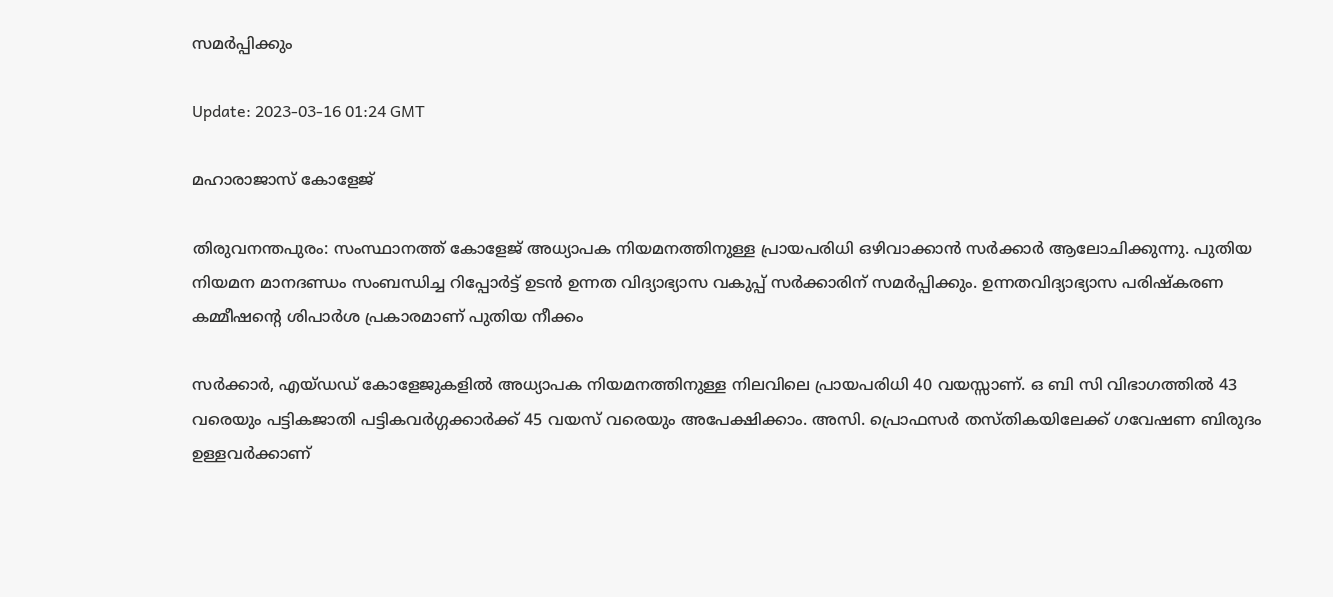സമർപ്പിക്കും

Update: 2023-03-16 01:24 GMT

മഹാരാജാസ് കോളേജ്

തിരുവനന്തപുരം: സംസ്ഥാനത്ത് കോളേജ് അധ്യാപക നിയമനത്തിനുള്ള പ്രായപരിധി ഒഴിവാക്കാൻ സർക്കാർ ആലോചിക്കുന്നു. പുതിയ നിയമന മാനദണ്ഡം സംബന്ധിച്ച റിപ്പോർട്ട് ഉടൻ ഉന്നത വിദ്യാഭ്യാസ വകുപ്പ് സർക്കാരിന് സമർപ്പിക്കും. ഉന്നതവിദ്യാഭ്യാസ പരിഷ്കരണ കമ്മീഷന്‍റെ ശിപാർശ പ്രകാരമാണ് പുതിയ നീക്കം

സർക്കാർ, എയ്ഡഡ് കോളേജുകളിൽ അധ്യാപക നിയമനത്തിനുള്ള നിലവിലെ പ്രായപരിധി 40 വയസ്സാണ്. ഒ ബി സി വിഭാഗത്തിൽ 43 വരെയും പട്ടികജാതി പട്ടികവർഗ്ഗക്കാർക്ക് 45 വയസ് വരെയും അപേക്ഷിക്കാം. അസി. പ്രൊഫസർ തസ്തികയിലേക്ക് ഗവേഷണ ബിരുദം ഉള്ളവർക്കാണ്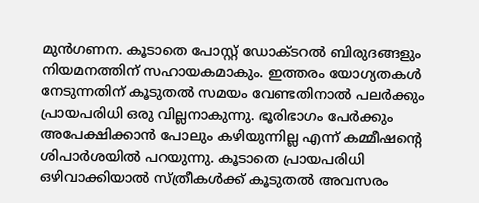മുൻഗണന. കൂടാതെ പോസ്റ്റ് ഡോക്ടറൽ ബിരുദങ്ങളും നിയമനത്തിന് സഹായകമാകും. ഇത്തരം യോഗ്യതകൾ നേടുന്നതിന് കൂടുതൽ സമയം വേണ്ടതിനാൽ പലർക്കും പ്രായപരിധി ഒരു വില്ലനാകുന്നു. ഭൂരിഭാഗം പേർക്കും അപേക്ഷിക്കാൻ പോലും കഴിയുന്നില്ല എന്ന് കമ്മീഷൻ്റെ ശിപാർശയിൽ പറയുന്നു. കൂടാതെ പ്രായപരിധി ഒഴിവാക്കിയാൽ സ്ത്രീകൾക്ക് കൂടുതൽ അവസരം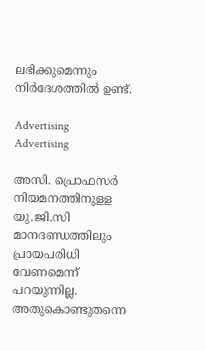ലഭിക്കുമെന്നും നിർദേശത്തിൽ ഉണ്ട്.

Advertising
Advertising

അസി. പ്രൊഫസർ നിയമനത്തിനുളള യു.ജി.സി മാനദണ്ഡത്തിലും പ്രായപരിധി വേണമെന്ന് പറയുന്നില്ല. അതുകൊണ്ടുതന്നെ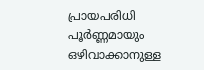പ്രായപരിധി പൂർണ്ണമായും ഒഴിവാക്കാനുള്ള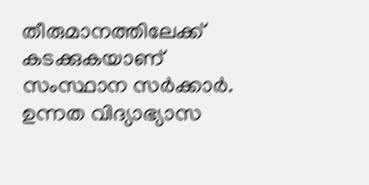തീരുമാനത്തിലേക്ക് കടക്കുകയാണ് സംസ്ഥാന സർക്കാർ. ഉന്നത വിദ്യാഭ്യാസ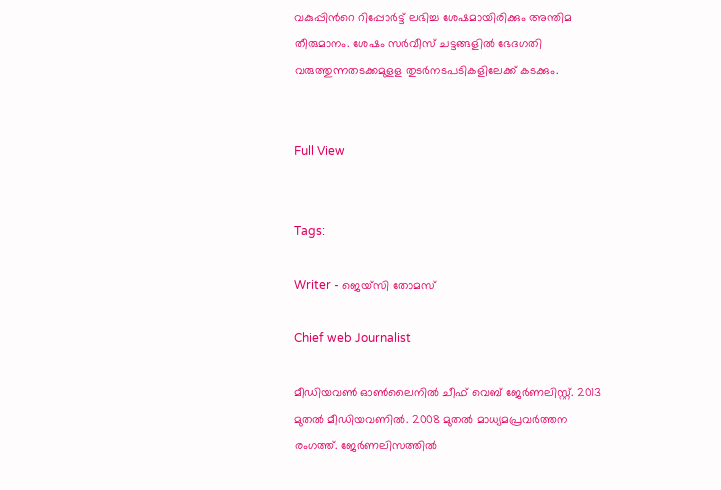വകുപ്പിന്‍റെ റിപ്പോർട്ട് ലഭിച്ച ശേഷമായിരിക്കും അന്തിമ തീരുമാനം. ശേഷം സർവീസ് ചട്ടങ്ങളിൽ ഭേദഗതി വരുത്തുന്നതടക്കമുളള തുടർനടപടികളിലേക്ക് കടക്കും.


Full View


Tags:

Writer - ജെയ്സി തോമസ്

Chief web Journalist

മീഡിയവൺ ഓൺലൈനിൽ ചീഫ് വെബ് ജേർണലിസ്റ്റ്. 2013 മുതൽ മീഡിയവണിൽ. 2008 മുതൽ മാധ്യമപ്രവർത്തന രംഗത്ത്. ജേർണലിസത്തിൽ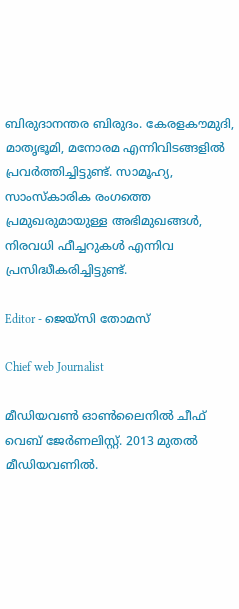ബിരുദാനന്തര ബിരുദം. കേരളകൗമുദി, മാതൃഭൂമി, മനോരമ എന്നിവിടങ്ങളിൽ പ്രവർത്തിച്ചിട്ടുണ്ട്. സാമൂഹ്യ, സാംസ്‌കാരിക രംഗത്തെ പ്രമുഖരുമായുള്ള അഭിമുഖങ്ങൾ, നിരവധി ഫീച്ചറുകൾ എന്നിവ പ്രസിദ്ധീകരിച്ചിട്ടുണ്ട്.

Editor - ജെയ്സി തോമസ്

Chief web Journalist

മീഡിയവൺ ഓൺലൈനിൽ ചീഫ് വെബ് ജേർണലിസ്റ്റ്. 2013 മുതൽ മീഡിയവണിൽ.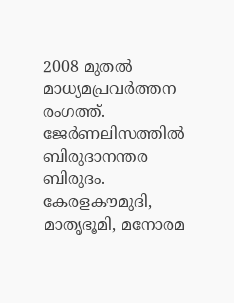2008 മുതൽ മാധ്യമപ്രവർത്തന രംഗത്ത്. ജേർണലിസത്തിൽ ബിരുദാനന്തര ബിരുദം. കേരളകൗമുദി, മാതൃഭൂമി, മനോരമ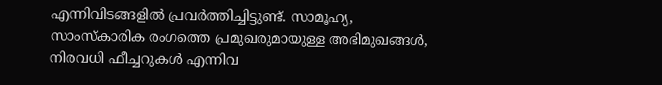എന്നിവിടങ്ങളിൽ പ്രവർത്തിച്ചിട്ടുണ്ട്. സാമൂഹ്യ, സാംസ്‌കാരിക രംഗത്തെ പ്രമുഖരുമായുള്ള അഭിമുഖങ്ങൾ, നിരവധി ഫീച്ചറുകൾ എന്നിവ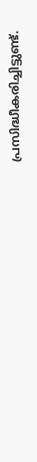പ്രസിദ്ധീകരിച്ചിട്ടുണ്ട്.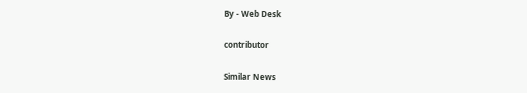By - Web Desk

contributor

Similar News